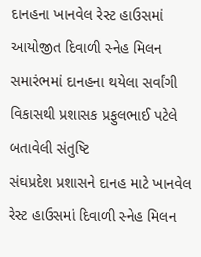દાનહના ખાનવેલ રેસ્ટ હાઉસમાં આયોજીત દિવાળી સ્નેહ મિલન સમારંભમાં દાનહના થયેલા સર્વાંગી વિકાસથી પ્રશાસક પ્રફુલભાઈ પટેલે બતાવેલી સંતુષ્ટિ
સંઘપ્રદેશ પ્રશાસને દાનહ માટે ખાનવેલ રેસ્ટ હાઉસમાં દિવાળી સ્નેહ મિલન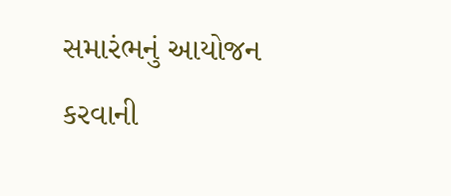સમારંભનું આયોજન કરવાની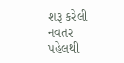શરૂ કરેલી નવતર પહેલથી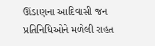ઊંડાણના આદિવાસી જન પ્રતિનિધિઓને મળેલી રાહત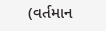(વર્તમાન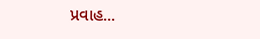પ્રવાહ...